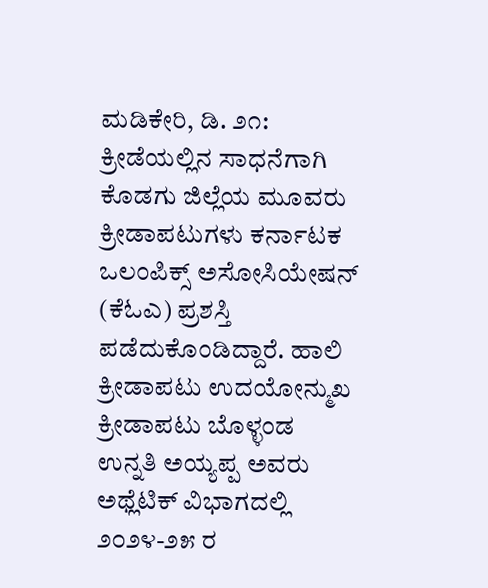ಮಡಿಕೇರಿ, ಡಿ. ೨೧: ಕ್ರೀಡೆಯಲ್ಲಿನ ಸಾಧನೆಗಾಗಿ ಕೊಡಗು ಜಿಲ್ಲೆಯ ಮೂವರು ಕ್ರೀಡಾಪಟುಗಳು ಕರ್ನಾಟಕ ಒಲಂಪಿಕ್ಸ್ ಅಸೋಸಿಯೇಷನ್ (ಕೆಓಎ) ಪ್ರಶಸ್ತಿ ಪಡೆದುಕೊಂಡಿದ್ದಾರೆ. ಹಾಲಿ ಕ್ರೀಡಾಪಟು ಉದಯೋನ್ಮುಖ ಕ್ರೀಡಾಪಟು ಬೊಳ್ಳಂಡ ಉನ್ನತಿ ಅಯ್ಯಪ್ಪ ಅವರು ಅಥ್ಲೆಟಿಕ್ ವಿಭಾಗದಲ್ಲಿ ೨೦೨೪-೨೫ ರ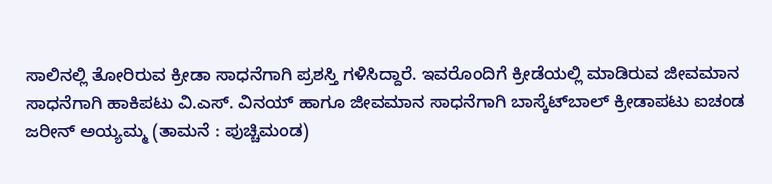ಸಾಲಿನಲ್ಲಿ ತೋರಿರುವ ಕ್ರೀಡಾ ಸಾಧನೆಗಾಗಿ ಪ್ರಶಸ್ತಿ ಗಳಿಸಿದ್ದಾರೆ. ಇವರೊಂದಿಗೆ ಕ್ರೀಡೆಯಲ್ಲಿ ಮಾಡಿರುವ ಜೀವಮಾನ ಸಾಧನೆಗಾಗಿ ಹಾಕಿಪಟು ವಿ.ಎಸ್. ವಿನಯ್ ಹಾಗೂ ಜೀವಮಾನ ಸಾಧನೆಗಾಗಿ ಬಾಸ್ಕೆಟ್‌ಬಾಲ್ ಕ್ರೀಡಾಪಟು ಐಚಂಡ ಜರೀನ್ ಅಯ್ಯಮ್ಮ (ತಾಮನೆ : ಪುಚ್ಚಿಮಂಡ)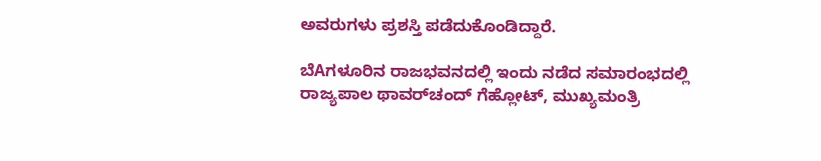ಅವರುಗಳು ಪ್ರಶಸ್ತಿ ಪಡೆದುಕೊಂಡಿದ್ದಾರೆ.

ಬೆAಗಳೂರಿನ ರಾಜಭವನದಲ್ಲಿ ಇಂದು ನಡೆದ ಸಮಾರಂಭದಲ್ಲಿ ರಾಜ್ಯಪಾಲ ಥಾವರ್‌ಚಂದ್ ಗೆಹ್ಲೋಟ್, ಮುಖ್ಯಮಂತ್ರಿ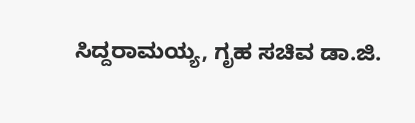ಸಿದ್ದರಾಮಯ್ಯ, ಗೃಹ ಸಚಿವ ಡಾ.ಜಿ.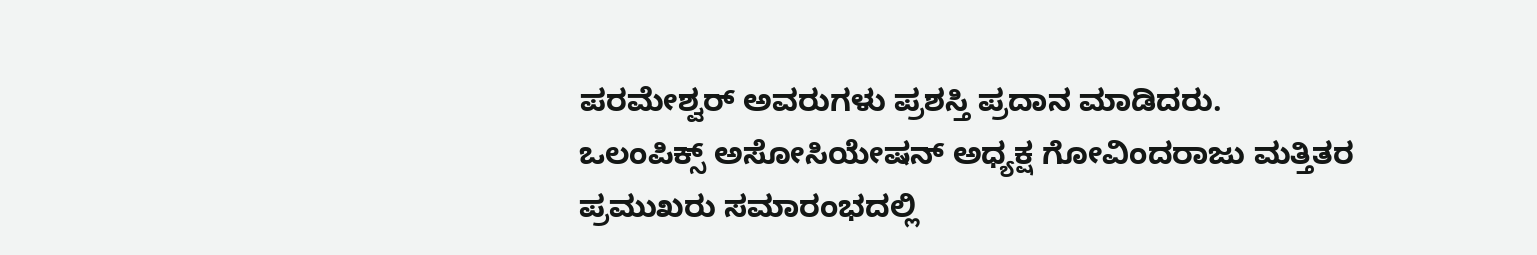ಪರಮೇಶ್ವರ್ ಅವರುಗಳು ಪ್ರಶಸ್ತಿ ಪ್ರದಾನ ಮಾಡಿದರು. ಒಲಂಪಿಕ್ಸ್ ಅಸೋಸಿಯೇಷನ್ ಅಧ್ಯಕ್ಷ ಗೋವಿಂದರಾಜು ಮತ್ತಿತರ ಪ್ರಮುಖರು ಸಮಾರಂಭದಲ್ಲಿ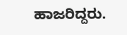ಹಾಜರಿದ್ದರು.